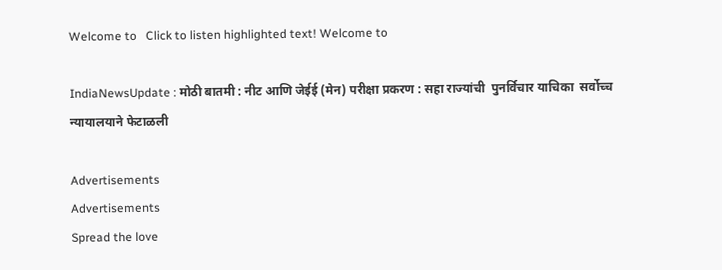Welcome to   Click to listen highlighted text! Welcome to

IndiaNewsUpdate : मोठी बातमी : नीट आणि जेईई (मेन) परीक्षा प्रकरण : सहा राज्यांची  पुनर्विचार याचिका  सर्वोच्च न्यायालयाने फेटाळली

Advertisements
Advertisements
Spread the love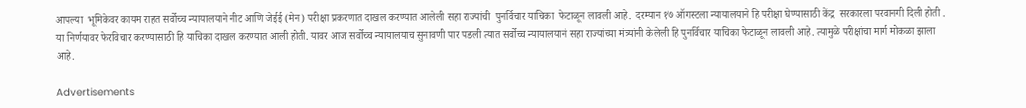आपल्या  भूमिकेवर कायम राहत सर्वोच्च न्यायालयाने नीट आणि जेईई (मेन) परीक्षा प्रकरणात दाखल करण्यात आलेली सहा राज्यांची  पुनर्विचार याचिका  फेटाळून लावली आहे.  दरम्यान १७ ऑगस्टला न्यायालयाने हि परीक्षा घेण्यासाठी केंद्र  सरकारला परवानगी दिली होती . या निर्णयावर फेरविचार करण्यासाठी हि याचिका दाखल करण्यात आली होती. यावर आज सर्वोच्च न्यायालयाच सुनावणी पार पडली त्यात सर्वोच्च न्यायालयानं सहा राज्यांच्या मंत्र्यांनी केलेली हि पुनर्विचार याचिका फेटाळून लावली आहे. त्यामुळे परीक्षांचा मार्ग मोकळा झाला आहे.

Advertisements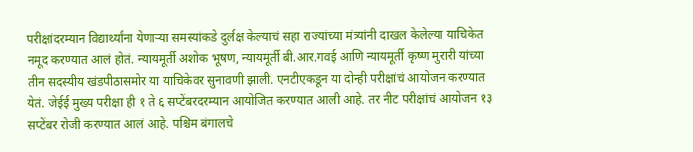परीक्षांदरम्यान विद्यार्थ्यांना येणाऱ्या समस्यांकडे दुर्लक्ष केल्याचं सहा राज्यांच्या मंत्र्यांनी दाखल केलेल्या याचिकेत नमूद करण्यात आलं होतं. न्यायमूर्ती अशोक भूषण, न्यायमूर्ती बी.आर.गवई आणि न्यायमूर्ती कृष्ण मुरारी यांच्या तीन सदस्यीय खंडपीठासमोर या याचिकेवर सुनावणी झाली. एनटीएकडून या दोन्ही परीक्षांचं आयोजन करण्यात येतं. जेईई मुख्य परीक्षा ही १ ते ६ सप्टेंबरदरम्यान आयोजित करण्यात आली आहे. तर नीट परीक्षांचं आयोजन १३ सप्टेंबर रोजी करण्यात आलं आहे. पश्चिम बंगालचे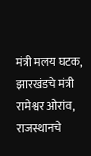मंत्री मलय घटक, झारखंडचे मंत्री रामेश्वर ओरांव, राजस्थानचे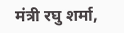मंत्री रघु शर्मा,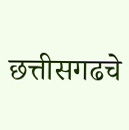छत्तीसगढचे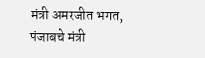मंत्री अमरजीत भगत, पंजाबचे मंत्री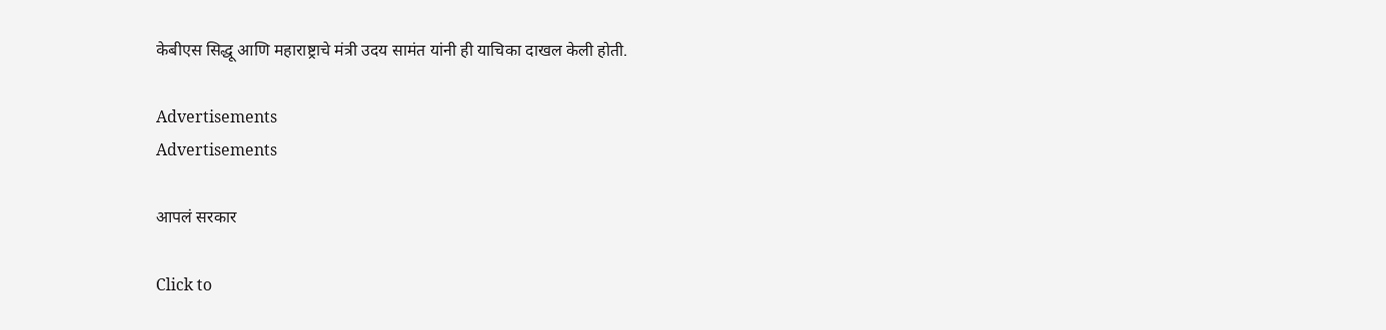केबीएस सिद्धू आणि महाराष्ट्राचे मंत्री उदय सामंत यांनी ही याचिका दाखल केली होती.

Advertisements
Advertisements

आपलं सरकार

Click to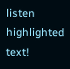listen highlighted text!